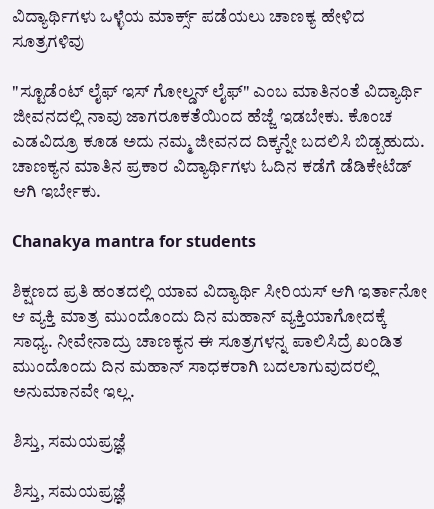ವಿದ್ಯಾರ್ಥಿಗಳು ಒಳ್ಳೆಯ ಮಾರ್ಕ್ಸ್‌ ಪಡೆಯಲು ಚಾಣಕ್ಯ ಹೇಳಿದ ಸೂತ್ರಗಳಿವು

"ಸ್ಟೂಡೆಂಟ್ ಲೈಫ್ ಇಸ್‌ ಗೋಲ್ಡನ್ ಲೈಫ್" ಎಂಬ ಮಾತಿನಂತೆ ವಿದ್ಯಾರ್ಥಿ ಜೀವನದಲ್ಲಿ ನಾವು ಜಾಗರೂಕತೆಯಿಂದ ಹೆಜ್ಜೆ ಇಡಬೇಕು. ಕೊಂಚ ಎಡವಿದ್ರೂ ಕೂಡ ಅದು ನಮ್ಮ ಜೀವನದ ದಿಕ್ಕನ್ನೇ ಬದಲಿಸಿ ಬಿಡ್ಬಹುದು. ಚಾಣಕ್ಯನ ಮಾತಿನ ಪ್ರಕಾರ ವಿದ್ಯಾರ್ಥಿಗಳು ಓದಿನ ಕಡೆಗೆ ಡೆಡಿಕೇಟೆಡ್ ಆಗಿ ಇರ್ಬೇಕು.

Chanakya mantra for students

ಶಿಕ್ಷಣದ ಪ್ರತಿ ಹಂತದಲ್ಲಿ ಯಾವ ವಿದ್ಯಾರ್ಥಿ ಸೀರಿಯಸ್ ಆಗಿ ಇರ್ತಾನೋ ಆ ವ್ಯಕ್ತಿ ಮಾತ್ರ ಮುಂದೊಂದು ದಿನ ಮಹಾನ್ ವ್ಯಕ್ತಿಯಾಗೋದಕ್ಕೆ ಸಾಧ್ಯ. ನೀವೇನಾದ್ರು ಚಾಣಕ್ಯನ ಈ ಸೂತ್ರಗಳನ್ನ ಪಾಲಿಸಿದ್ರೆ ಖಂಡಿತ ಮುಂದೊಂದು ದಿನ ಮಹಾನ್ ಸಾಧಕರಾಗಿ ಬದಲಾಗುವುದರಲ್ಲಿ ಅನುಮಾನವೇ ಇಲ್ಲ.

ಶಿಸ್ತು, ಸಮಯಪ್ರಜ್ಞೆ

ಶಿಸ್ತು, ಸಮಯಪ್ರಜ್ಞೆ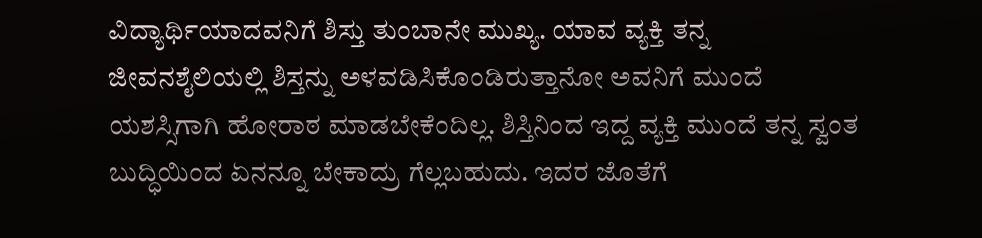ವಿದ್ಯಾರ್ಥಿಯಾದವನಿಗೆ ಶಿಸ್ತು ತುಂಬಾನೇ ಮುಖ್ಯ. ಯಾವ ವ್ಯಕ್ತಿ ತನ್ನ ಜೀವನಶೈಲಿಯಲ್ಲಿ ಶಿಸ್ತನ್ನು ಅಳವಡಿಸಿಕೊಂಡಿರುತ್ತಾನೋ ಅವನಿಗೆ ಮುಂದೆ ಯಶಸ್ಸಿಗಾಗಿ ಹೋರಾಠ ಮಾಡಬೇಕೆಂದಿಲ್ಲ. ಶಿಸ್ತಿನಿಂದ ಇದ್ದ ವ್ಯಕ್ತಿ ಮುಂದೆ ತನ್ನ ಸ್ವಂತ ಬುದ್ಧಿಯಿಂದ ಏನನ್ನೂ ಬೇಕಾದ್ರು ಗೆಲ್ಲಬಹುದು. ಇದರ ಜೊತೆಗೆ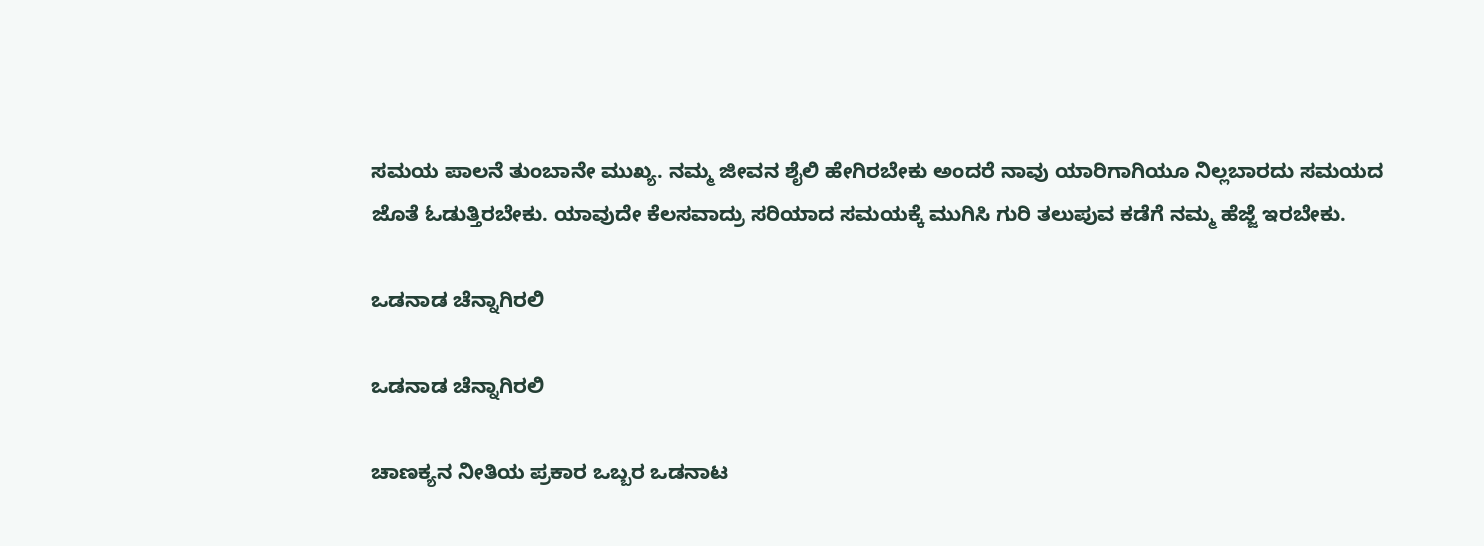ಸಮಯ ಪಾಲನೆ ತುಂಬಾನೇ ಮುಖ್ಯ. ನಮ್ಮ ಜೀವನ ಶೈಲಿ ಹೇಗಿರಬೇಕು ಅಂದರೆ ನಾವು ಯಾರಿಗಾಗಿಯೂ ನಿಲ್ಲಬಾರದು ಸಮಯದ ಜೊತೆ ಓಡುತ್ತಿರಬೇಕು. ಯಾವುದೇ ಕೆಲಸವಾದ್ರು ಸರಿಯಾದ ಸಮಯಕ್ಕೆ ಮುಗಿಸಿ ಗುರಿ ತಲುಪುವ ಕಡೆಗೆ ನಮ್ಮ ಹೆಜ್ಜೆ ಇರಬೇಕು.

ಒಡನಾಡ ಚೆನ್ನಾಗಿರಲಿ

ಒಡನಾಡ ಚೆನ್ನಾಗಿರಲಿ

ಚಾಣಕ್ಯನ ನೀತಿಯ ಪ್ರಕಾರ ಒಬ್ಬರ ಒಡನಾಟ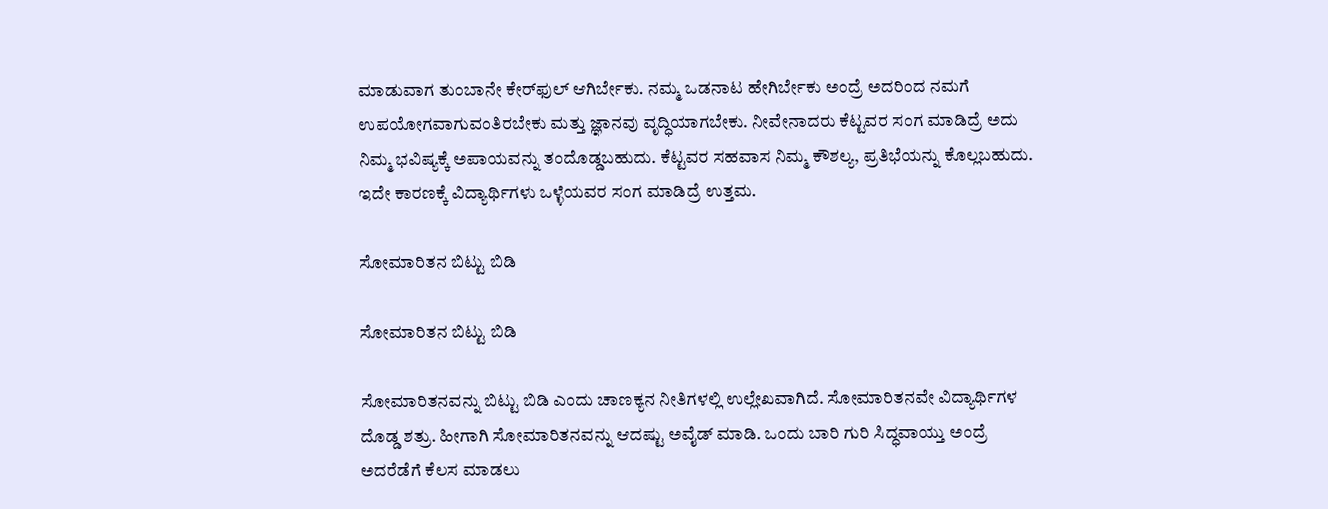ಮಾಡುವಾಗ ತುಂಬಾನೇ ಕೇರ್‌ಫುಲ್ ಆಗಿರ್ಬೇಕು. ನಮ್ಮ ಒಡನಾಟ ಹೇಗಿರ್ಬೇಕು ಅಂದ್ರೆ ಅದರಿಂದ ನಮಗೆ ಉಪಯೋಗವಾಗುವಂತಿರಬೇಕು ಮತ್ತು ಜ್ಞಾನವು ವೃದ್ಧಿಯಾಗಬೇಕು. ನೀವೇನಾದರು ಕೆಟ್ಟವರ ಸಂಗ ಮಾಡಿದ್ರೆ ಅದು ನಿಮ್ಮ ಭವಿಷ್ಯಕ್ಕೆ ಅಪಾಯವನ್ನು ತಂದೊಡ್ಡಬಹುದು. ಕೆಟ್ಟವರ ಸಹವಾಸ ನಿಮ್ಮ ಕೌಶಲ್ಯ, ಪ್ರತಿಭೆಯನ್ನು ಕೊಲ್ಲಬಹುದು. ಇದೇ ಕಾರಣಕ್ಕೆ ವಿದ್ಯಾರ್ಥಿಗಳು ಒಳ್ಳೆಯವರ ಸಂಗ ಮಾಡಿದ್ರೆ ಉತ್ತಮ.

ಸೋಮಾರಿತನ ಬಿಟ್ಟು ಬಿಡಿ

ಸೋಮಾರಿತನ ಬಿಟ್ಟು ಬಿಡಿ

ಸೋಮಾರಿತನವನ್ನು ಬಿಟ್ಟು ಬಿಡಿ ಎಂದು ಚಾಣಕ್ಯನ ನೀತಿಗಳಲ್ಲಿ ಉಲ್ಲೇಖವಾಗಿದೆ. ಸೋಮಾರಿತನವೇ ವಿದ್ಯಾರ್ಥಿಗಳ ದೊಡ್ಡ ಶತ್ರು. ಹೀಗಾಗಿ ಸೋಮಾರಿತನವನ್ನು ಆದಷ್ಟು ಅವೈಡ್ ಮಾಡಿ. ಒಂದು ಬಾರಿ ಗುರಿ ಸಿದ್ಧವಾಯ್ತು ಅಂದ್ರೆ ಅದರೆಡೆಗೆ ಕೆಲಸ ಮಾಡಲು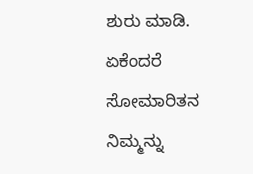ಶುರು ಮಾಡಿ. ಏಕೆಂದರೆ ಸೋಮಾರಿತನ ನಿಮ್ಮನ್ನು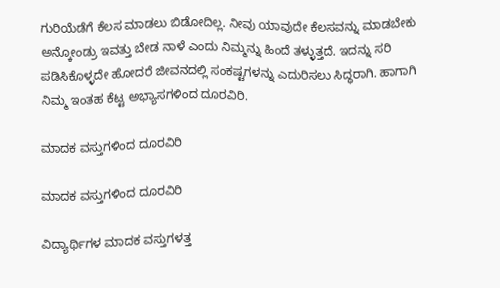ಗುರಿಯೆಡೆಗೆ ಕೆಲಸ ಮಾಡಲು ಬಿಡೋದಿಲ್ಲ. ನೀವು ಯಾವುದೇ ಕೆಲಸವನ್ನು ಮಾಡಬೇಕು ಅನ್ಕೋಂಡ್ರು ಇವತ್ತು ಬೇಡ ನಾಳೆ ಎಂದು ನಿಮ್ಮನ್ನು ಹಿಂದೆ ತಳ್ಳುತ್ತದೆ. ಇದನ್ನು ಸರಿ ಪಡಿಸಿಕೊಳ್ಳದೇ ಹೋದರೆ ಜೀವನದಲ್ಲಿ ಸಂಕಷ್ಟಗಳನ್ನು ಎದುರಿಸಲು ಸಿದ್ಧರಾಗಿ. ಹಾಗಾಗಿ ನಿಮ್ಮ ಇಂತಹ ಕೆಟ್ಟ ಅಭ್ಯಾಸಗಳಿಂದ ದೂರವಿರಿ.

ಮಾದಕ ವಸ್ತುಗಳಿಂದ ದೂರವಿರಿ

ಮಾದಕ ವಸ್ತುಗಳಿಂದ ದೂರವಿರಿ

ವಿದ್ಯಾರ್ಥಿಗಳ ಮಾದಕ ವಸ್ತುಗಳತ್ತ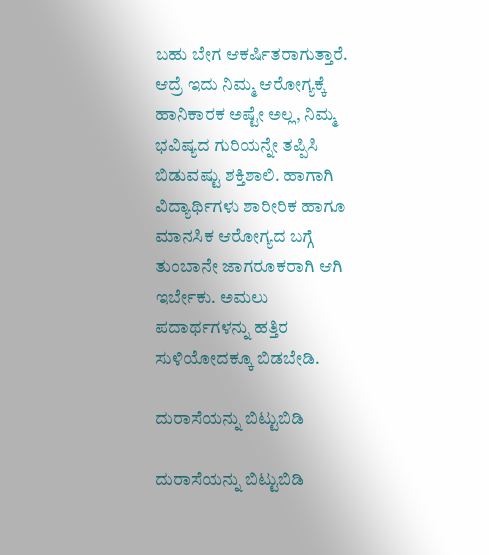ಬಹು ಬೇಗ ಆಕರ್ಷಿತರಾಗುತ್ತಾರೆ. ಆದ್ರೆ ಇದು ನಿಮ್ಮ ಆರೋಗ್ಯಕ್ಕೆ ಹಾನಿಕಾರಕ ಅಷ್ಟೇ ಅಲ್ಲ, ನಿಮ್ಮ ಭವಿಷ್ಯದ ಗುರಿಯನ್ನೇ ತಪ್ಪಿಸಿ ಬಿಡುವಷ್ಟು ಶಕ್ತಿಶಾಲಿ. ಹಾಗಾಗಿ ವಿದ್ಯಾರ್ಥಿಗಳು ಶಾರೀರಿಕ ಹಾಗೂ ಮಾನಸಿಕ ಆರೋಗ್ಯದ ಬಗ್ಗೆ ತುಂಬಾನೇ ಜಾಗರೂಕರಾಗಿ ಆಗಿ ಇರ್ಬೇಕು. ಅಮಲು ಪದಾರ್ಥಗಳನ್ನು ಹತ್ತಿರ ಸುಳಿಯೋದಕ್ಕೂ ಬಿಡಬೇಡಿ.

ದುರಾಸೆಯನ್ನು ಬಿಟ್ಟುಬಿಡಿ

ದುರಾಸೆಯನ್ನು ಬಿಟ್ಟುಬಿಡಿ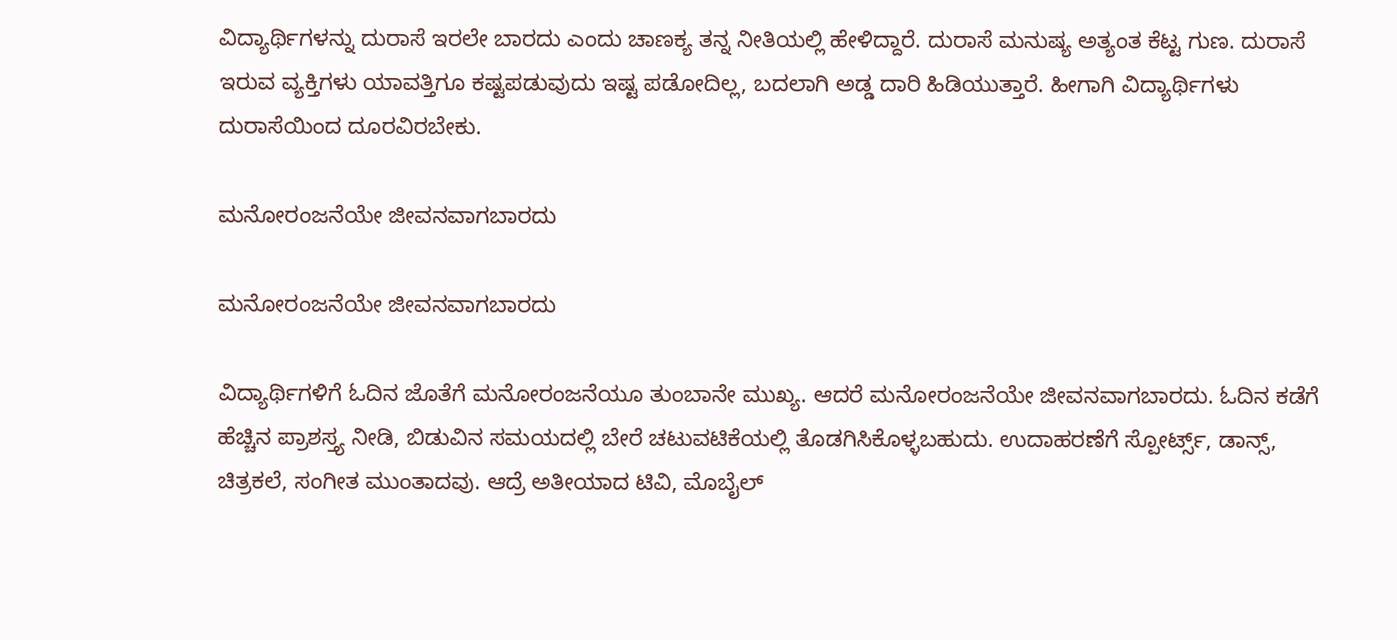ವಿದ್ಯಾರ್ಥಿಗಳನ್ನು ದುರಾಸೆ ಇರಲೇ ಬಾರದು ಎಂದು ಚಾಣಕ್ಯ ತನ್ನ ನೀತಿಯಲ್ಲಿ ಹೇಳಿದ್ದಾರೆ. ದುರಾಸೆ ಮನುಷ್ಯ ಅತ್ಯಂತ ಕೆಟ್ಟ ಗುಣ. ದುರಾಸೆ ಇರುವ ವ್ಯಕ್ತಿಗಳು ಯಾವತ್ತಿಗೂ ಕಷ್ಟಪಡುವುದು ಇಷ್ಟ ಪಡೋದಿಲ್ಲ, ಬದಲಾಗಿ ಅಡ್ಡ ದಾರಿ ಹಿಡಿಯುತ್ತಾರೆ. ಹೀಗಾಗಿ ವಿದ್ಯಾರ್ಥಿಗಳು ದುರಾಸೆಯಿಂದ ದೂರವಿರಬೇಕು.

ಮನೋರಂಜನೆಯೇ ಜೀವನವಾಗಬಾರದು

ಮನೋರಂಜನೆಯೇ ಜೀವನವಾಗಬಾರದು

ವಿದ್ಯಾರ್ಥಿಗಳಿಗೆ ಓದಿನ ಜೊತೆಗೆ ಮನೋರಂಜನೆಯೂ ತುಂಬಾನೇ ಮುಖ್ಯ. ಆದರೆ ಮನೋರಂಜನೆಯೇ ಜೀವನವಾಗಬಾರದು. ಓದಿನ ಕಡೆಗೆ ಹೆಚ್ಚಿನ ಪ್ರಾಶಸ್ತ್ಯ ನೀಡಿ, ಬಿಡುವಿನ ಸಮಯದಲ್ಲಿ ಬೇರೆ ಚಟುವಟಿಕೆಯಲ್ಲಿ ತೊಡಗಿಸಿಕೊಳ್ಳಬಹುದು. ಉದಾಹರಣೆಗೆ ಸ್ಪೋರ್ಟ್ಸ್, ಡಾನ್ಸ್, ಚಿತ್ರಕಲೆ, ಸಂಗೀತ ಮುಂತಾದವು. ಆದ್ರೆ ಅತೀಯಾದ ಟಿವಿ, ಮೊಬೈಲ್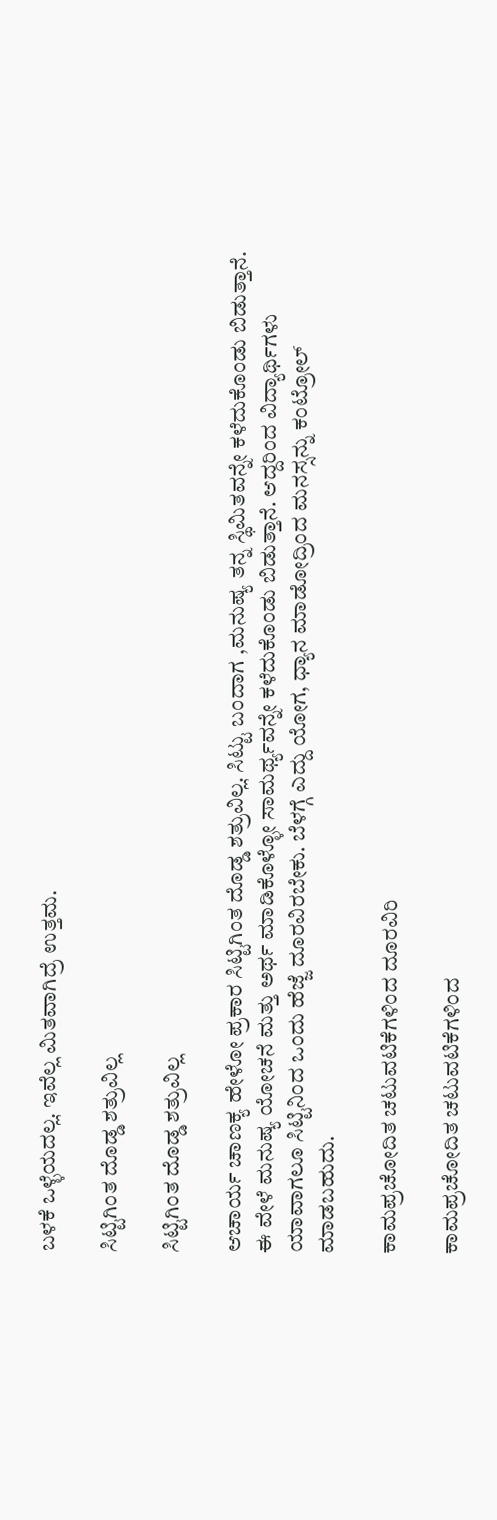ಬಳಕೆ ಒಳ್ಳೆಯದಲ್ಲ. ಇವೆಲ್ಲ ಮಿತವಾಗಿದ್ರೆ ಉತ್ತಮ.

ಸಿಟ್ಟಿಗಿಂತ ದೊಡ್ಡ ಶತ್ರುವಿಲ್ಲ

ಸಿಟ್ಟಿಗಿಂತ ದೊಡ್ಡ ಶತ್ರುವಿಲ್ಲ

ಆಚಾರ್ಯ ಚಾಣಕ್ಯ ಹೇಳೋ ಪ್ರಕಾರ ಸಿಟ್ಟಿಗಿಂತ ದೊಡ್ಡ ಶತ್ರುವಿಲ್ಲ. ಸಿಟ್ಟು ಬಂದಾಗ ,ಮನುಷ್ಯ ತನ್ನ ಸ್ಥಿಮಿತವನ್ನೇ ಕಳೆದುಕೊಂಡು ಬಿಡುತ್ತಾನೆ. ಈ ವೇಳೆ ಮನುಷ್ಯ ಯೋಚನೆ ಮತ್ತು ಅರ್ಥ ಮಾಡಿಕೊಳ್ಳೋ ಸಾಮರ್ಥ್ಯವನ್ನೇ ಕಳೆದುಕೊಂಡು ಬಿಡುತ್ತಾನೆ. ಆದ್ದರಿಂದ ವಿದ್ಯಾರ್ಥಿಗಳು ಯಾವಾಗಲೂ ಸಿಟ್ಟಿನಿಂದ ಒಂದು ಹೆಜ್ಜೆ ದೂರವಿರಬೇಕು. ಬೆಳಗ್ಗೆ ಎದ್ದು ಯೋಗ, ಧ್ಯಾನ ಮಾಡೋದ್ರಿಂದ ಮನಸ್ಸನ್ನು ಕಂಟ್ರೋಲ್ ಮಾಡಬಹುದು.

ಕಾಮಪ್ರಚೋದಿತ ಚಟುವಟಿಕೆಗಳಿಂದ ದೂರವಿರಿ

ಕಾಮಪ್ರಚೋದಿತ ಚಟುವಟಿಕೆಗಳಿಂದ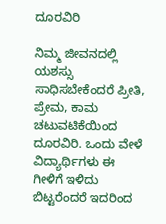ದೂರವಿರಿ

ನಿಮ್ಮ ಜೀವನದಲ್ಲಿ ಯಶಸ್ಸು ಸಾಧಿಸಬೇಕೆಂದರೆ ಪ್ರೀತಿ, ಪ್ರೇಮ, ಕಾಮ ಚಟುವಟಿಕೆಯಿಂದ ದೂರವಿರಿ. ಒಂದು ವೇಳೆ ವಿದ್ಯಾರ್ಥಿಗಳು ಈ ಗೀಳಿಗೆ ಇಳಿದು ಬಿಟ್ಟರೆಂದರೆ ಇದರಿಂದ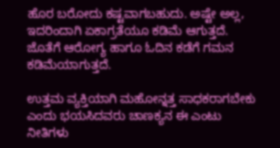ಹೊರ ಬರೋದು ಕಷ್ಟವಾಗಬಹುದು. ಅಷ್ಟೇ ಅಲ್ಲ, ಇದರಿಂದಾಗಿ ಏಕಾಗ್ರತೆಯೂ ಕಡಿಮೆ ಆಗುತ್ತದೆ. ಜೊತೆಗೆ ಆರೋಗ್ಯ ಹಾಗೂ ಓದಿನ ಕಡೆಗೆ ಗಮನ ಕಡಿಮೆಯಾಗುತ್ತದೆ.

ಉತ್ತಮ ವ್ಯಕ್ತಿಯಾಗಿ ಮಹೋನ್ನತ್ತ ಸಾಧಕರಾಗಬೇಕು ಎಂದು ಭಯಸಿದವರು ಚಾಣಕ್ಯನ ಈ ಎಂಟು ನೀತಿಗಳು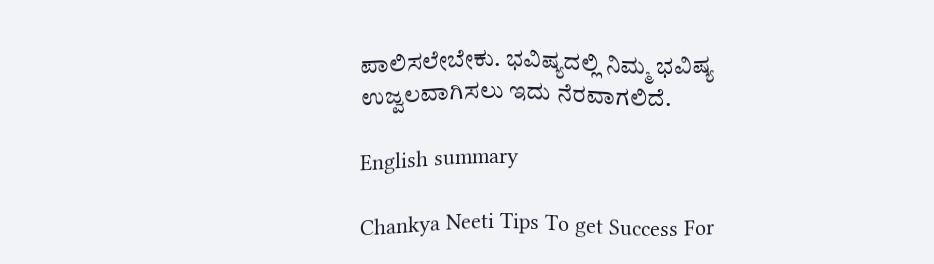ಪಾಲಿಸಲೇಬೇಕು. ಭವಿಷ್ಯದಲ್ಲಿ ನಿಮ್ಮ ಭವಿಷ್ಯ ಉಜ್ವಲವಾಗಿಸಲು ಇದು ನೆರವಾಗಲಿದೆ.

English summary

Chankya Neeti Tips To get Success For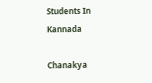Students In Kannada

Chanakya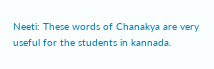Neeti: These words of Chanakya are very useful for the students in kannada.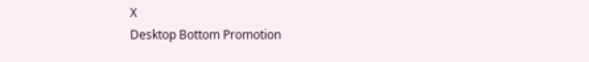X
Desktop Bottom Promotion